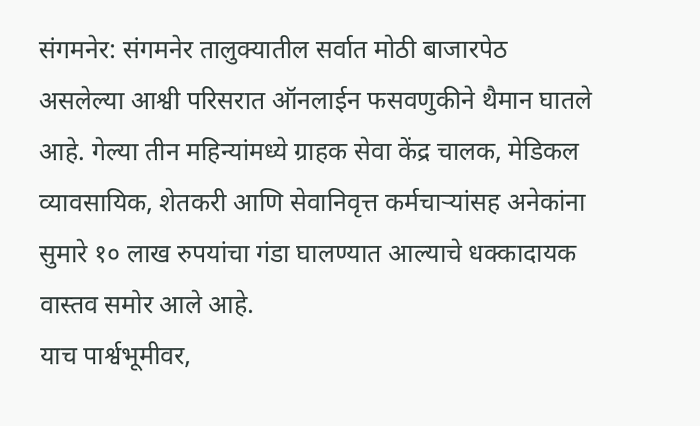संगमनेर: संगमनेर तालुक्यातील सर्वात मोठी बाजारपेठ असलेल्या आश्वी परिसरात ऑनलाईन फसवणुकीने थैमान घातले आहे. गेल्या तीन महिन्यांमध्ये ग्राहक सेवा केंद्र चालक, मेडिकल व्यावसायिक, शेतकरी आणि सेवानिवृत्त कर्मचाऱ्यांसह अनेकांना सुमारे १० लाख रुपयांचा गंडा घालण्यात आल्याचे धक्कादायक वास्तव समोर आले आहे.
याच पार्श्वभूमीवर,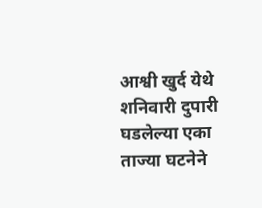आश्वी खुर्द येथे शनिवारी दुपारी घडलेल्या एका ताज्या घटनेने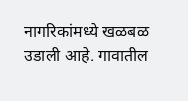नागरिकांमध्ये खळबळ उडाली आहे. गावातील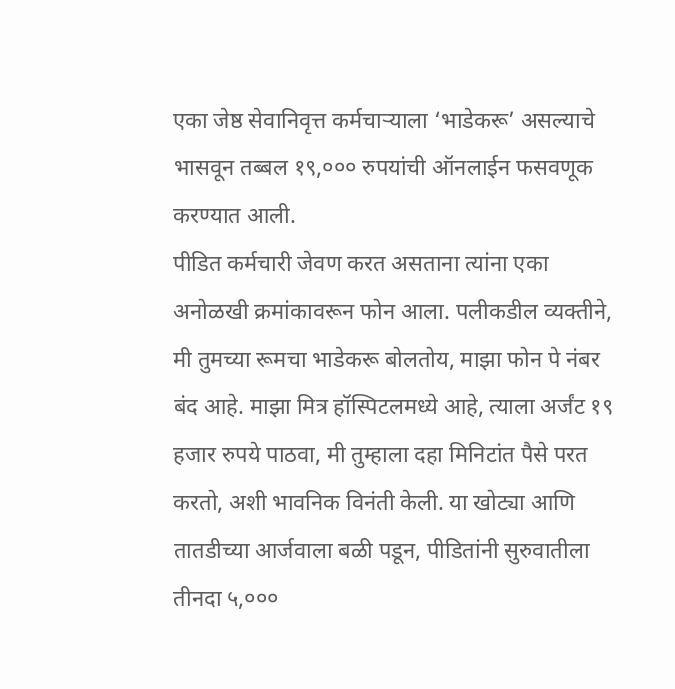एका जेष्ठ सेवानिवृत्त कर्मचाऱ्याला ‘भाडेकरू’ असल्याचे भासवून तब्बल १९,००० रुपयांची ऑनलाईन फसवणूक करण्यात आली.
पीडित कर्मचारी जेवण करत असताना त्यांना एका अनोळखी क्रमांकावरून फोन आला. पलीकडील व्यक्तीने, मी तुमच्या रूमचा भाडेकरू बोलतोय, माझा फोन पे नंबर बंद आहे. माझा मित्र हॉस्पिटलमध्ये आहे, त्याला अर्जंट १९ हजार रुपये पाठवा, मी तुम्हाला दहा मिनिटांत पैसे परत करतो, अशी भावनिक विनंती केली. या खोट्या आणि तातडीच्या आर्जवाला बळी पडून, पीडितांनी सुरुवातीला तीनदा ५,०००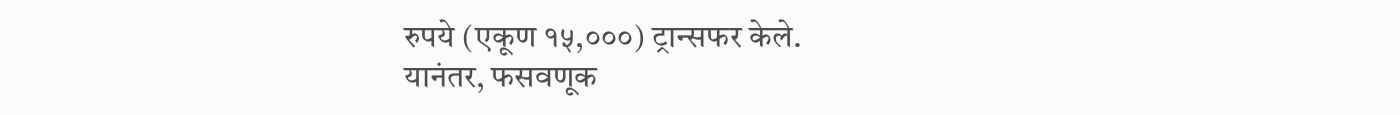रुपये (एकूण १५,०००) ट्रान्सफर केले.
यानंतर, फसवणूक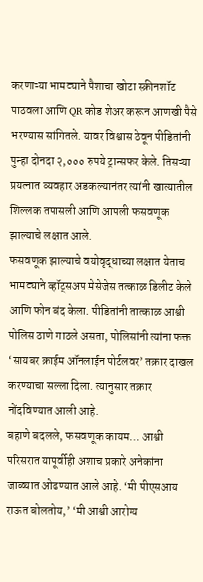करणाऱ्या भामट्याने पैशाचा खोटा स्क्रीनशॉट पाठवला आणि QR कोड शेअर करून आणखी पैसे भरण्यास सांगितले. यावर विश्वास ठेवून पीडितांनी पुन्हा दोनदा २,००० रुपये ट्रान्सफर केले. तिसऱ्या प्रयत्नात व्यवहार अडकल्यानंतर त्यांनी खात्यातील शिल्लक तपासली आणि आपली फसवणूक झाल्याचे लक्षात आले.
फसवणूक झाल्याचे वयोवृद्धाच्या लक्षात येताच भामट्याने व्हॉट्सअप मेसेजेस तत्काळ डिलीट केले आणि फोन बंद केला. पीडितांनी तात्काळ आश्वी पोलिस ठाणे गाठले असता, पोलिसांनी त्यांना फक्त ‘सायबर क्राईम ऑनलाईन पोर्टलवर’ तक्रार दाखल करण्याचा सल्ला दिला. त्यानुसार तक्रार नोंदविण्यात आली आहे.
बहाणे बदलले, फसवणूक कायम… आश्वी परिसरात यापूर्वीही अशाच प्रकारे अनेकांना जाळ्यात ओढण्यात आले आहे. ‘मी पीएसआय राऊत बोलतोय,’ ‘मी आश्वी आरोग्य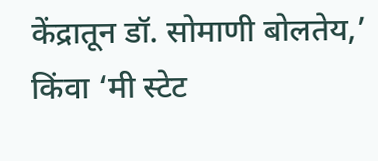केंद्रातून डॉ. सोमाणी बोलतेय,’ किंवा ‘मी स्टेट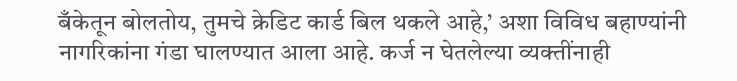बँकेतून बोलतोय, तुमचे क्रेडिट कार्ड बिल थकले आहे,’ अशा विविध बहाण्यांनी नागरिकांना गंडा घालण्यात आला आहे. कर्ज न घेतलेल्या व्यक्तींनाही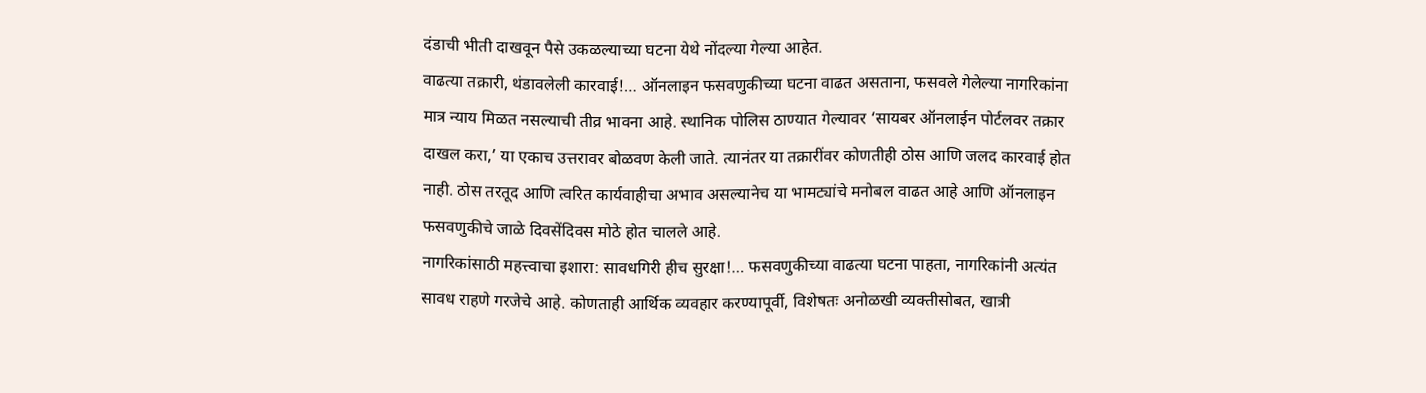दंडाची भीती दाखवून पैसे उकळल्याच्या घटना येथे नोंदल्या गेल्या आहेत.
वाढत्या तक्रारी, थंडावलेली कारवाई!… ऑनलाइन फसवणुकीच्या घटना वाढत असताना, फसवले गेलेल्या नागरिकांना मात्र न्याय मिळत नसल्याची तीव्र भावना आहे. स्थानिक पोलिस ठाण्यात गेल्यावर ‘सायबर ऑनलाईन पोर्टलवर तक्रार दाखल करा,’ या एकाच उत्तरावर बोळवण केली जाते. त्यानंतर या तक्रारींवर कोणतीही ठोस आणि जलद कारवाई होत नाही. ठोस तरतूद आणि त्वरित कार्यवाहीचा अभाव असल्यानेच या भामट्यांचे मनोबल वाढत आहे आणि ऑनलाइन फसवणुकीचे जाळे दिवसेंदिवस मोठे होत चालले आहे.
नागरिकांसाठी महत्त्वाचा इशारा: सावधगिरी हीच सुरक्षा!… फसवणुकीच्या वाढत्या घटना पाहता, नागरिकांनी अत्यंत सावध राहणे गरजेचे आहे. कोणताही आर्थिक व्यवहार करण्यापूर्वी, विशेषतः अनोळखी व्यक्तीसोबत, खात्री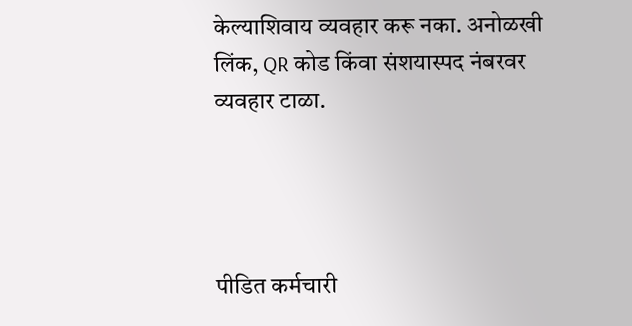केल्याशिवाय व्यवहार करू नका. अनोळखी लिंक, QR कोड किंवा संशयास्पद नंबरवर व्यवहार टाळा.




पीडित कर्मचारी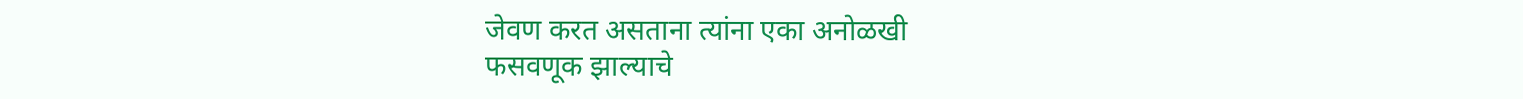जेवण करत असताना त्यांना एका अनोळखी
फसवणूक झाल्याचे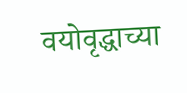वयोवृद्धाच्या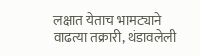लक्षात येताच भामट्याने
वाढत्या तक्रारी, थंडावलेली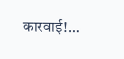कारवाई!…